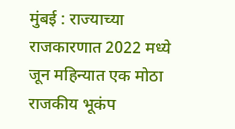मुंबई : राज्याच्या राजकारणात 2022 मध्ये जून महिन्यात एक मोठा राजकीय भूकंप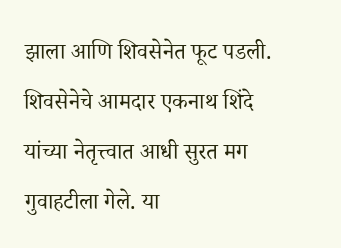झाला आणि शिवसेनेत फूट पडली. शिवसेनेचे आमदार एकनाथ शिंदे यांच्या नेतृत्त्वात आधी सुरत मग गुवाहटीला गेले. या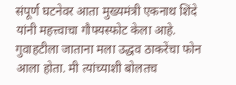संपूर्ण घटनेवर आता मुख्यमंत्री एकनाथ शिंदे यांनी महत्त्वाचा गौफ्यस्फोट केला आहे. गुवाहटीला जाताना मला उद्धव ठाकरेंचा फोन आला होता. मी त्यांच्याशी बोलतच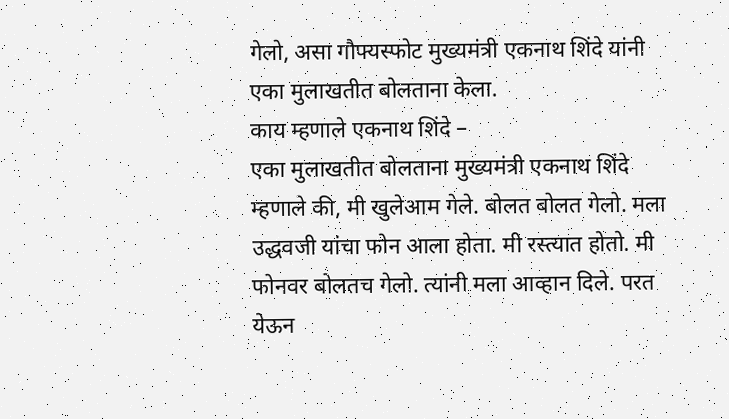गेलो, असा गौफ्यस्फोट मुख्यमंत्री एकनाथ शिंदे यांनी एका मुलाखतीत बोलताना केला.
काय म्हणाले एकनाथ शिंदे –
एका मुलाखतीत बोलताना मुख्यमंत्री एकनाथ शिंदे म्हणाले की, मी खुलेआम गेले. बोलत बोलत गेलो. मला उद्धवजी यांचा फोन आला होता. मी रस्त्यात होतो. मी फोनवर बोलतच गेलो. त्यांनी मला आव्हान दिले. परत येऊन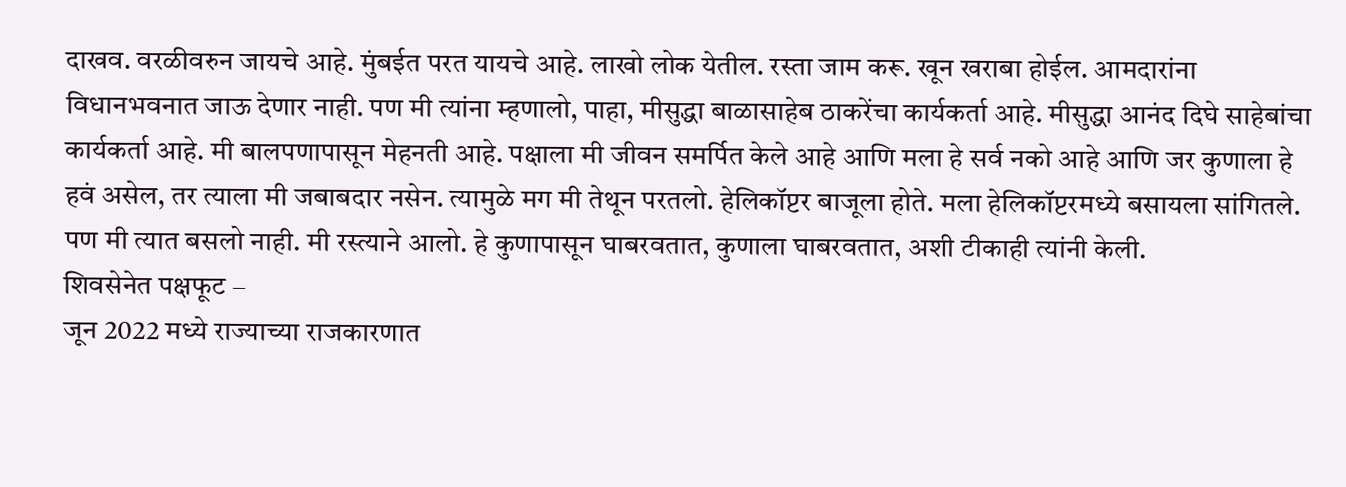दाखव. वरळीवरुन जायचे आहे. मुंबईत परत यायचे आहे. लाखो लोक येतील. रस्ता जाम करू. खून खराबा होईल. आमदारांना विधानभवनात जाऊ देणार नाही. पण मी त्यांना म्हणालो, पाहा, मीसुद्धा बाळासाहेब ठाकरेंचा कार्यकर्ता आहे. मीसुद्धा आनंद दिघे साहेबांचा कार्यकर्ता आहे. मी बालपणापासून मेहनती आहे. पक्षाला मी जीवन समर्पित केले आहे आणि मला हे सर्व नको आहे आणि जर कुणाला हे हवं असेल, तर त्याला मी जबाबदार नसेन. त्यामुळे मग मी तेथून परतलो. हेलिकॉप्टर बाजूला होते. मला हेलिकॉप्टरमध्ये बसायला सांगितले. पण मी त्यात बसलो नाही. मी रस्त्याने आलो. हे कुणापासून घाबरवतात, कुणाला घाबरवतात, अशी टीकाही त्यांनी केली.
शिवसेनेत पक्षफूट –
जून 2022 मध्ये राज्याच्या राजकारणात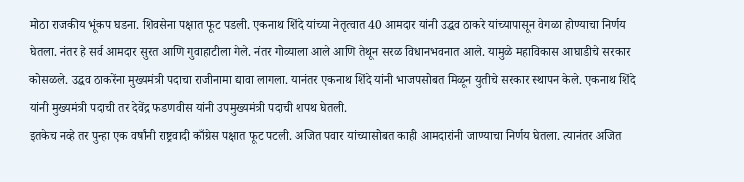मोठा राजकीय भूंकप घडना. शिवसेना पक्षात फूट पडली. एकनाथ शिंदे यांच्या नेतृत्वात 40 आमदार यांनी उद्धव ठाकरे यांच्यापासून वेगळा होण्याचा निर्णय घेतला. नंतर हे सर्व आमदार सुरत आणि गुवाहाटीला गेले. नंतर गोव्याला आले आणि तेथून सरळ विधानभवनात आले. यामुळे महाविकास आघाडीचे सरकार कोसळले. उद्धव ठाकरेंना मुख्यमंत्री पदाचा राजीनामा द्यावा लागला. यानंतर एकनाथ शिंदे यांनी भाजपसोबत मिळून युतीचे सरकार स्थापन केले. एकनाथ शिंदे यांनी मुख्यमंत्री पदाची तर देवेंद्र फडणवीस यांनी उपमुख्यमंत्री पदाची शपथ घेतली.
इतकेच नव्हे तर पुन्हा एक वर्षांनी राष्ट्रवादी काँग्रेस पक्षात फूट पटली. अजित पवार यांच्यासोबत काही आमदारांनी जाण्याचा निर्णय घेतला. त्यानंतर अजित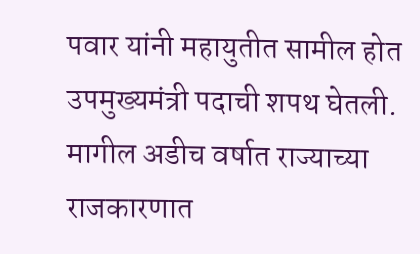पवार यांनी महायुतीत सामील होत उपमुख्यमंत्री पदाची शपथ घेतली. मागील अडीच वर्षात राज्याच्या राजकारणात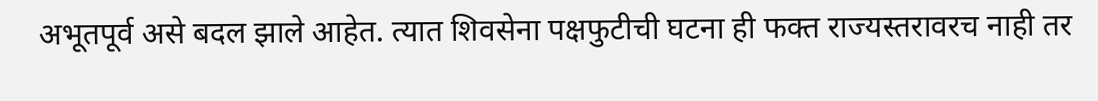अभूतपूर्व असे बदल झाले आहेत. त्यात शिवसेना पक्षफुटीची घटना ही फक्त राज्यस्तरावरच नाही तर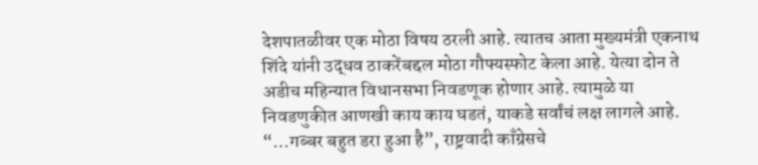देशपातळीवर एक मोठा विषय ठरली आहे. त्यातच आता मुख्यमंत्री एकनाथ शिंदे यांनी उद्धव ठाकरेंबद्दल मोठा गौफ्यस्फोट केला आहे. येत्या दोन ते अडीच महिन्यात विधानसभा निवडणूक होणार आहे. त्यामुळे या निवडणुकीत आणखी काय काय घडतं, याकडे सर्वांचं लक्ष लागले आहे.
“…गब्बर बहुत डरा हुआ है”, राष्ट्रवादी काँग्रेसचे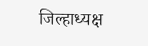जिल्हाध्यक्ष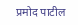प्रमोद पाटील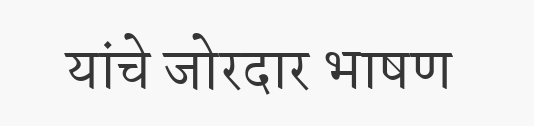यांचे जोरदार भाषण